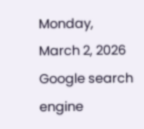Monday, March 2, 2026
Google search engine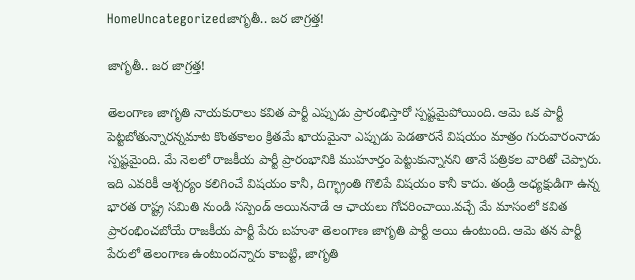HomeUncategorizedజాగృతీ.. జర జాగ్రత్త!

జాగృతీ.. జర జాగ్రత్త!

తెలంగాణ జాగృతి నాయకురాలు కవిత పార్టీ ఎప్పుడు ప్రారంభిస్తారో స్పష్టమైపోయింది. ఆమె ఒక పార్టీ పెట్టబోతున్నారన్నమాట కొంతకాలం క్రితమే ఖాయమైనా ఎప్పుడు పెడతారనే విషయం మాత్రం గురువారంనాడు స్పష్టమైంది. మే నెలలో రాజకీయ పార్టీ ప్రారంభానికి ముహూర్తం పెట్టుకున్నానని తానే పత్రికల వారితో చెప్పారు. ఇది ఎవరికీ ఆశ్చర్యం కలిగించే విషయం కానీ, దిగ్భ్రాంతి గొలిపే విషయం కానీ కాదు. తండ్రి అధ్యక్షుడిగా ఉన్న భారత రాష్ట్ర సమితి నుండి సస్పెండ్ అయిననాడే ఆ ఛాయలు గోచరించాయి.వచ్చే మే మాసంలో కవిత ప్రారంభించబోయే రాజకీయ పార్టీ పేరు బహుశా తెలంగాణ జాగృతి పార్టీ అయి ఉంటుంది. ఆమె తన పార్టీ పేరులో తెలంగాణ ఉంటుందన్నారు కాబట్టి, జాగృతి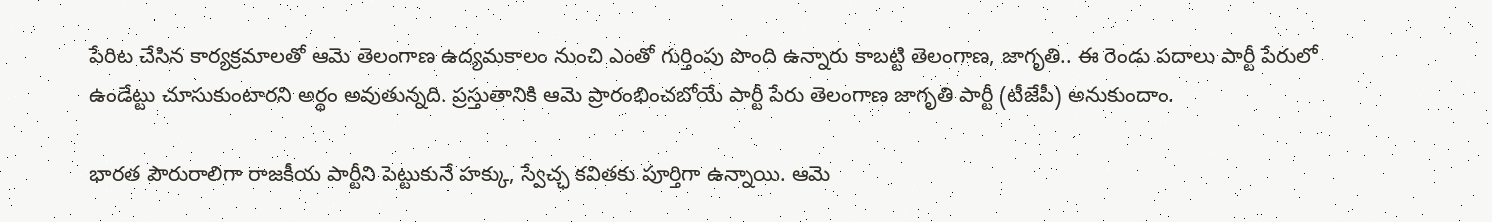పేరిట చేసిన కార్యక్రమాలతో ఆమె తెలంగాణ ఉద్యమకాలం నుంచి ఎంతో గుర్తింపు పొంది ఉన్నారు కాబట్టి తెలంగాణ, జాగృతి.. ఈ రెండు పదాలు పార్టీ పేరులో ఉండేట్టు చూసుకుంటారని అర్థం అవుతున్నది. ప్రస్తుతానికి ఆమె ప్రారంభించబోయే పార్టీ పేరు తెలంగాణ జాగృతి పార్టీ (టీజేపీ) అనుకుందాం.

భారత పౌరురాలిగా రాజకీయ పార్టీని పెట్టుకునే హక్కు, స్వేచ్ఛ కవితకు పూర్తిగా ఉన్నాయి. ఆమె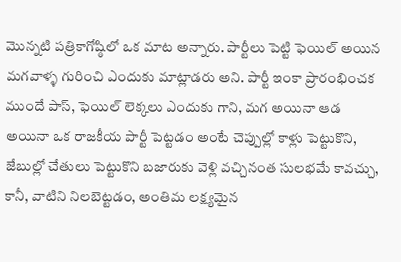మొన్నటి పత్రికాగోష్ఠిలో ఒక మాట అన్నారు. పార్టీలు పెట్టి ఫెయిల్ అయిన మగవాళ్ళ గురించి ఎందుకు మాట్లాడరు అని. పార్టీ ఇంకా ప్రారంభించక ముందే పాస్, ఫెయిల్ లెక్కలు ఎందుకు గాని, మగ అయినా ఆడ అయినా ఒక రాజకీయ పార్టీ పెట్టడం అంటే చెప్పుల్లో కాళ్లు పెట్టుకొని, జేబుల్లో చేతులు పెట్టుకొని బజారుకు వెళ్లి వచ్చినంత సులభమే కావచ్చు, కానీ, వాటిని నిలబెట్టడం, అంతిమ లక్ష్యమైన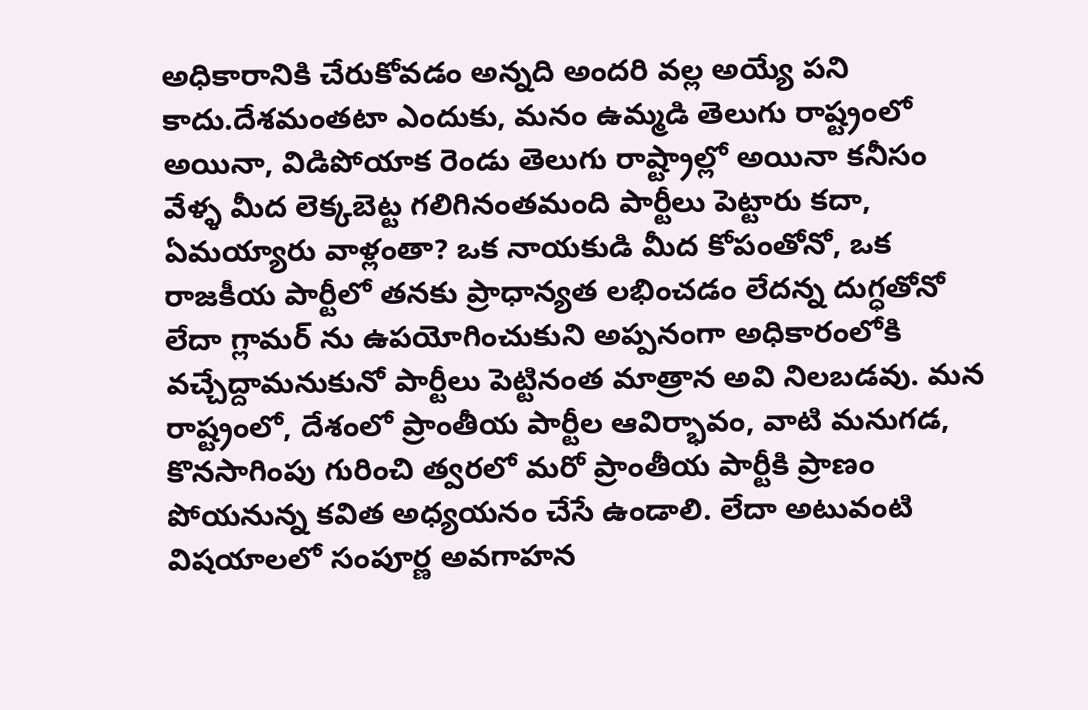అధికారానికి చేరుకోవడం అన్నది అందరి వల్ల అయ్యే పని కాదు.దేశమంతటా ఎందుకు, మనం ఉమ్మడి తెలుగు రాష్ట్రంలో అయినా, విడిపోయాక రెండు తెలుగు రాష్ట్రాల్లో అయినా కనీసం వేళ్ళ మీద లెక్కబెట్ట గలిగినంతమంది పార్టీలు పెట్టారు కదా, ఏమయ్యారు వాళ్లంతా? ఒక నాయకుడి మీద కోపంతోనో, ఒక రాజకీయ పార్టీలో తనకు ప్రాధాన్యత లభించడం లేదన్న దుగ్ధతోనో లేదా గ్లామర్ ను ఉపయోగించుకుని అప్పనంగా అధికారంలోకి వచ్చేద్దామనుకునో పార్టీలు పెట్టినంత మాత్రాన అవి నిలబడవు. మన రాష్ట్రంలో, దేశంలో ప్రాంతీయ పార్టీల ఆవిర్భావం, వాటి మనుగడ, కొనసాగింపు గురించి త్వరలో మరో ప్రాంతీయ పార్టీకి ప్రాణం పోయనున్న కవిత అధ్యయనం చేసే ఉండాలి. లేదా అటువంటి విషయాలలో సంపూర్ణ అవగాహన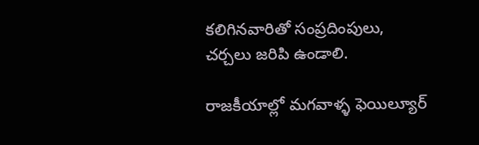కలిగినవారితో సంప్రదింపులు, చర్చలు జరిపి ఉండాలి.

రాజకీయాల్లో మగవాళ్ళ ఫెయిల్యూర్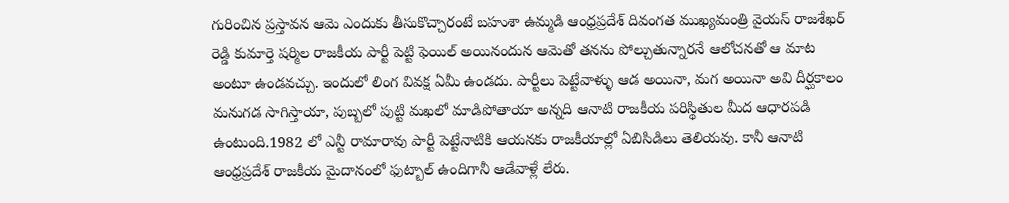గురించిన ప్రస్తావన ఆమె ఎందుకు తీసుకొచ్చారంటే బహుశా ఉమ్మడి ఆంధ్రప్రదేశ్ దివంగత ముఖ్యమంత్రి వైయస్ రాజశేఖర్ రెడ్డి కుమార్తె షర్మిల రాజకీయ పార్టీ పెట్టి ఫెయిల్ అయినందున ఆమెతో తనను పోల్చుతున్నారనే ఆలోచనతో ఆ మాట అంటూ ఉండవచ్చు. ఇందులో లింగ వివక్ష ఏమీ ఉండదు. పార్టీలు పెట్టేవాళ్ళు ఆడ అయినా, మగ అయినా అవి దీర్ఘకాలం మనుగడ సాగిస్తాయా, పుబ్బలో పుట్టి మఖలో మాడిపోతాయా అన్నది ఆనాటి రాజకీయ పరిస్థితుల మీద ఆధారపడి ఉంటుంది.1982 లో ఎన్టీ రామారావు పార్టీ పెట్టేనాటికి ఆయనకు రాజకీయాల్లో ఏబిసిడిలు తెలియవు. కానీ ఆనాటి ఆంధ్రప్రదేశ్ రాజకీయ మైదానంలో ఫుట్బాల్ ఉందిగానీ ఆడేవాళ్లే లేరు.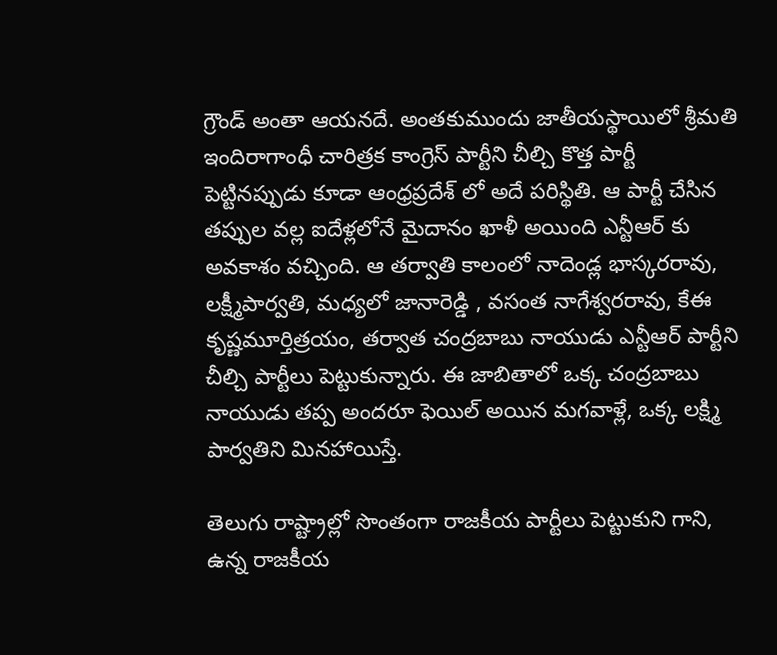గ్రౌండ్ అంతా ఆయనదే. అంతకుముందు జాతీయస్థాయిలో శ్రీమతి ఇందిరాగాంధీ చారిత్రక కాంగ్రెస్ పార్టీని చీల్చి కొత్త పార్టీ పెట్టినప్పుడు కూడా ఆంధ్రప్రదేశ్ లో అదే పరిస్థితి. ఆ పార్టీ చేసిన తప్పుల వల్ల ఐదేళ్లలోనే మైదానం ఖాళీ అయింది ఎన్టీఆర్ కు అవకాశం వచ్చింది. ఆ తర్వాతి కాలంలో నాదెండ్ల భాస్కరరావు, లక్ష్మీపార్వతి, మధ్యలో జానారెడ్డి , వసంత నాగేశ్వరరావు, కేఈ కృష్ణమూర్తిత్రయం, తర్వాత చంద్రబాబు నాయుడు ఎన్టీఆర్ పార్టీని చీల్చి పార్టీలు పెట్టుకున్నారు. ఈ జాబితాలో ఒక్క చంద్రబాబు నాయుడు తప్ప అందరూ ఫెయిల్ అయిన మగవాళ్లే, ఒక్క లక్ష్మి పార్వతిని మినహాయిస్తే.

తెలుగు రాష్ట్రాల్లో సొంతంగా రాజకీయ పార్టీలు పెట్టుకుని గాని, ఉన్న రాజకీయ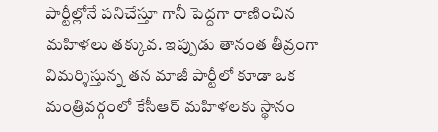పార్టీల్లోనే పనిచేస్తూ గానీ పెద్దగా రాణించిన మహిళలు తక్కువ. ఇప్పుడు తానంత తీవ్రంగా విమర్శిస్తున్న తన మాజీ పార్టీలో కూడా ఒక మంత్రివర్గంలో కేసీఆర్ మహిళలకు స్థానం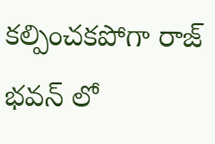కల్పించకపోగా రాజ్ భవన్ లో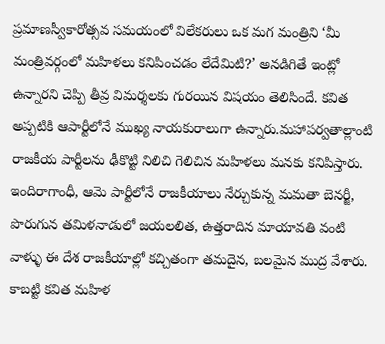ప్రమాణస్వీకారోత్సవ సమయంలో విలేకరులు ఒక మగ మంత్రిని ‘మీ మంత్రివర్గంలో మహిళలు కనిపించడం లేదేమిటి?’ అనడిగితే ఇంట్లో ఉన్నారని చెప్పి తీవ్ర విమర్శలకు గురయిన విషయం తెలిసిందే. కవిత అప్పటికి ఆపార్టీలోనే ముఖ్య నాయకురాలుగా ఉన్నారు.మహాపర్వతాల్లాంటి రాజకీయ పార్టీలను ఢీకొట్టి నిలిచి గెలిచిన మహిళలు మనకు కనిపిస్తారు. ఇందిరాగాంధీ, ఆమె పార్టీలోనే రాజకీయాలు నేర్చుకున్న మమతా బెనర్జీ, పొరుగున తమిళనాడులో జయలలిత, ఉత్తరాదిన మాయావతి వంటి వాళ్ళు ఈ దేశ రాజకీయాల్లో కచ్చితంగా తమదైన, బలమైన ముద్ర వేశారు. కాబట్టి కవిత మహిళ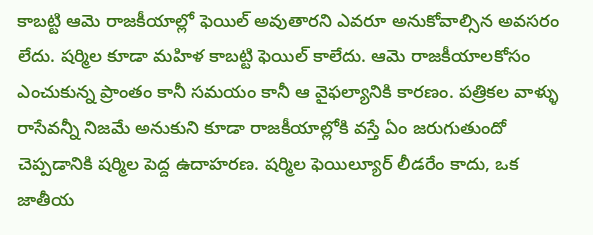కాబట్టి ఆమె రాజకీయాల్లో ఫెయిల్ అవుతారని ఎవరూ అనుకోవాల్సిన అవసరం లేదు. షర్మిల కూడా మహిళ కాబట్టి ఫెయిల్ కాలేదు. ఆమె రాజకీయాలకోసం ఎంచుకున్న ప్రాంతం కానీ సమయం కానీ ఆ వైఫల్యానికి కారణం. పత్రికల వాళ్ళు రాసేవన్నీ నిజమే అనుకుని కూడా రాజకీయాల్లోకి వస్తే ఏం జరుగుతుందో చెప్పడానికి షర్మిల పెద్ద ఉదాహరణ. షర్మిల ఫెయిల్యూర్ లీడరేం కాదు, ఒక జాతీయ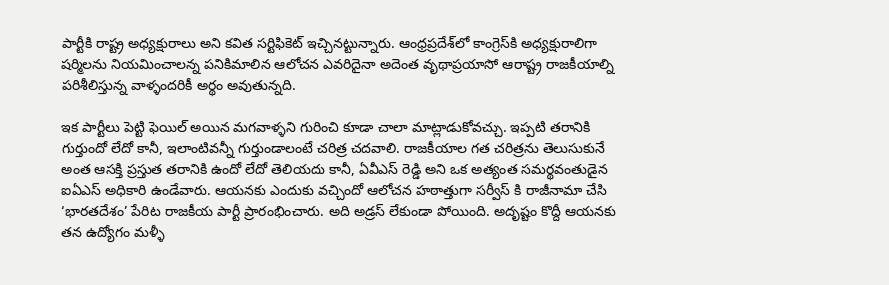పార్టీకి రాష్ట్ర అధ్యక్షురాలు అని కవిత సర్టిఫికెట్ ఇచ్చినట్టున్నారు. ఆంధ్రప్రదేశ్‌లో కాంగ్రెస్‌కి అధ్యక్షురాలిగా షర్మిలను నియమించాలన్న పనికిమాలిన ఆలోచన ఎవరిదైనా అదెంత వృథాప్రయాసో ఆరాష్ట్ర రాజకీయాల్ని పరిశీలిస్తున్న వాళ్ళందరికీ అర్థం అవుతున్నది.

ఇక పార్టీలు పెట్టి ఫెయిల్ అయిన మగవాళ్ళని గురించి కూడా చాలా మాట్లాడుకోవచ్చు. ఇప్పటి తరానికి గుర్తుందో లేదో కానీ, ఇలాంటివన్నీ గుర్తుండాలంటే చరిత్ర చదవాలి. రాజకీయాల గత చరిత్రను తెలుసుకునే అంత ఆసక్తి ప్రస్తుత తరానికి ఉందో లేదో తెలియదు కానీ, ఏవీఎస్ రెడ్డి అని ఒక అత్యంత సమర్థవంతుడైన ఐఏఎస్ అధికారి ఉండేవారు. ఆయనకు ఎందుకు వచ్చిందో ఆలోచన హఠాత్తుగా సర్వీస్ కి రాజీనామా చేసి ‘భారతదేశం’ పేరిట రాజకీయ పార్టీ ప్రారంభించారు. అది అడ్రస్ లేకుండా పోయింది. అదృష్టం కొద్దీ ఆయనకు తన ఉద్యోగం మళ్ళీ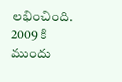లభించింది. 2009 కి ముందు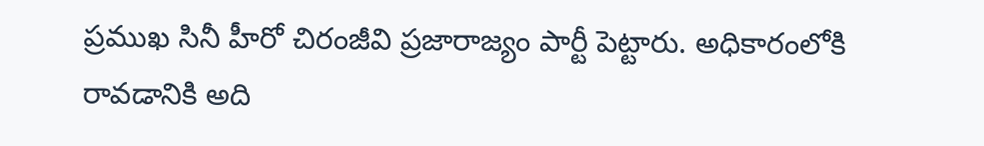ప్రముఖ సినీ హీరో చిరంజీవి ప్రజారాజ్యం పార్టీ పెట్టారు. అధికారంలోకి రావడానికి అది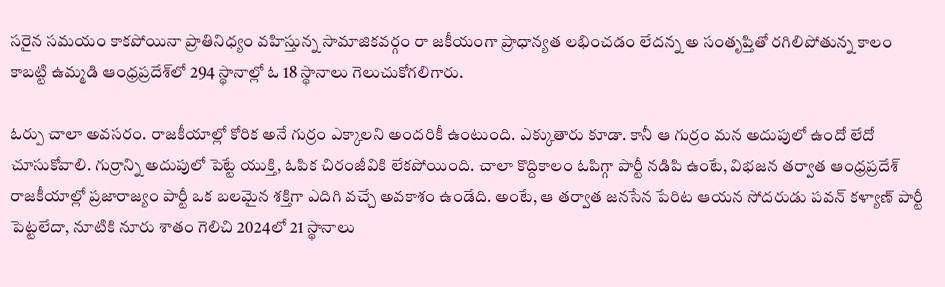సరైన సమయం కాకపోయినా ప్రాతినిధ్యం వహిస్తున్న సామాజికవర్గం రా జకీయంగా ప్రాధాన్యత లభించడం లేదన్న అ సంతృప్తితో రగిలిపోతున్న కాలం కాబట్టి ఉమ్మడి ఆంధ్రప్రదేశ్‌లో 294 స్థానాల్లో ఓ 18 స్థానాలు గెలుచుకోగలిగారు.

ఓర్పు చాలా అవసరం. రాజకీయాల్లో కోరిక అనే గుర్రం ఎక్కాలని అందరికీ ఉంటుంది. ఎక్కుతారు కూడా. కానీ ఆ గుర్రం మన అదుపులో ఉందో లేదో చూసుకోవాలి. గుర్రాన్ని అదుపులో పెట్టే యుక్తి, ఓపిక చిరంజీవికి లేకపోయింది. చాలా కొద్దికాలం ఓపిగ్గా పార్టీ నడిపి ఉంటే, విభజన తర్వాత ఆంధ్రప్రదేశ్ రాజకీయాల్లో ప్రజారాజ్యం పార్టీ ఒక బలమైన శక్తిగా ఎదిగి వచ్చే అవకాశం ఉండేది. అంటే, ఆ తర్వాత జనసేన పేరిట ఆయన సోదరుడు పవన్ కళ్యాణ్ పార్టీ పెట్టలేదా, నూటికి నూరు శాతం గెలిచి 2024లో 21 స్థానాలు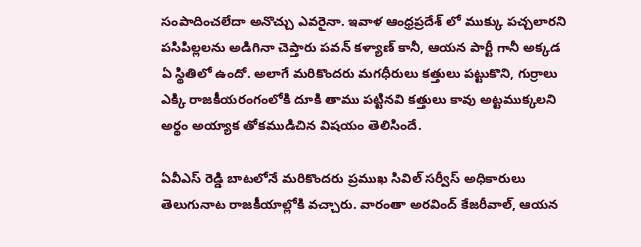సంపాదించలేదా అనొచ్చు ఎవరైనా. ఇవాళ ఆంధ్రప్రదేశ్ లో ముక్కు పచ్చలారని పసిపిల్లలను అడిగినా చెప్తారు పవన్ కళ్యాణ్ కానీ, ఆయన పార్టీ గానీ అక్కడ ఏ స్థితిలో ఉందో. అలాగే మరికొందరు మగధీరులు కత్తులు పట్టుకొని, గుర్రాలు ఎక్కి రాజకీయరంగంలోకి దూకి తాము పట్టినవి కత్తులు కావు అట్టముక్కలని అర్థం అయ్యాక తోకముడిచిన విషయం తెలిసిందే.

ఏవీఎస్ రెడ్డి బాటలోనే మరికొందరు ప్రముఖ సివిల్ సర్వీస్ అధికారులు తెలుగునాట రాజకీయాల్లోకి వచ్చారు. వారంతా అరవింద్ కేజరీవాల్, ఆయన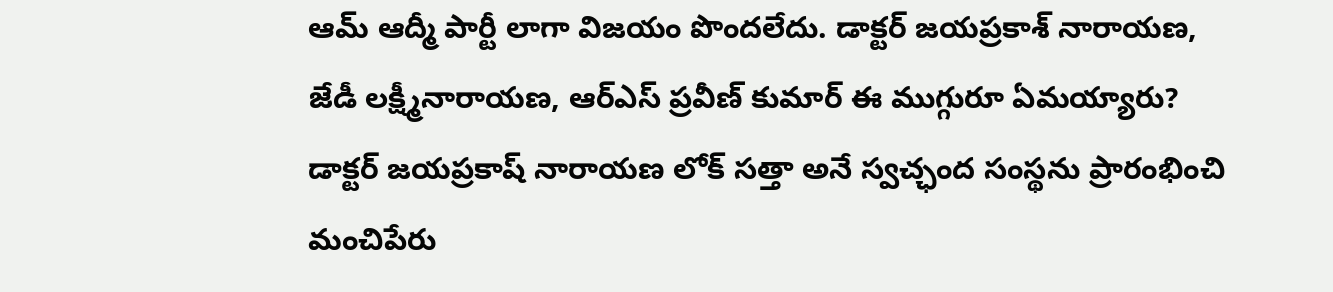ఆమ్ ఆద్మీ పార్టీ లాగా విజయం పొందలేదు. డాక్టర్ జయప్రకాశ్ నారాయణ, జేడీ లక్ష్మీనారాయణ, ఆర్‌ఎస్ ప్రవీణ్ కుమార్ ఈ ముగ్గురూ ఏమయ్యారు? డాక్టర్ జయప్రకాష్ నారాయణ లోక్ సత్తా అనే స్వచ్ఛంద సంస్థను ప్రారంభించి మంచిపేరు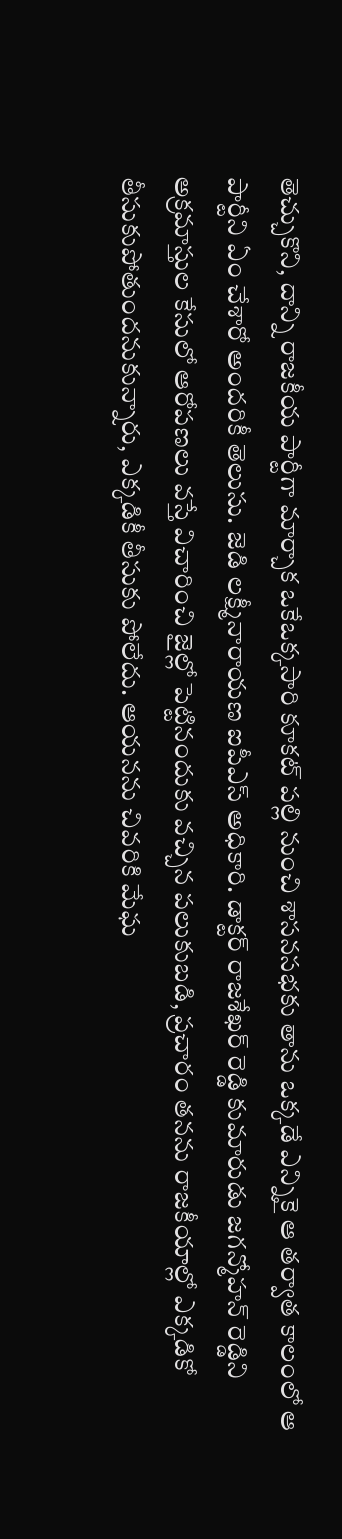తెచ్చుకొని, దాన్ని రాజకీయ పార్టీగా మార్చాక ఒకేఒక్కసారి కూకట్ పల్లి నుంచి శాసనసభకు తాను ఒక్కడే ఎన్నికై ఆ తర్వాత కాలంలో ఆ పార్టీని ఏం చేశారో అందరికీ తెలుసు. జెడి లక్ష్మీనారాయణ ఐపీఎస్ అధికారి. డాక్టర్ రాజశేఖర్ రెడ్డి కుమారుడు జగన్మోహన్ రెడ్డిని అక్రమాస్తుల కేసులో ఆరోపణలు వస్తే విచారించి జైల్లో పెట్టినందుకు వచ్చిన పలుకుబడి, ప్రచారం తనను రాజకీయాల్లో ఎక్కడికో తీసుకుపోతుందనుకున్నారు, ఎక్కడికీ తీసుకు పోలేదు. ఆయనను చివరికి మేఘ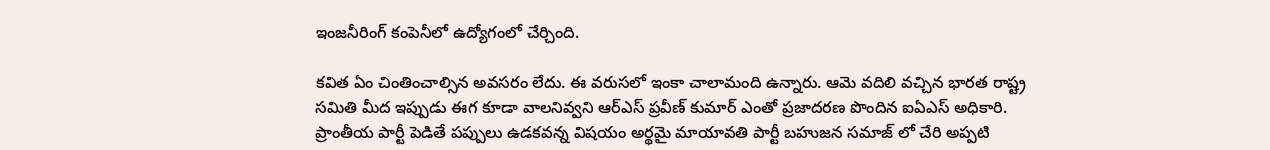ఇంజనీరింగ్ కంపెనీలో ఉద్యోగంలో చేర్చింది.

కవిత ఏం చింతించాల్సిన అవసరం లేదు. ఈ వరుసలో ఇంకా చాలామంది ఉన్నారు. ఆమె వదిలి వచ్చిన భారత రాష్ట్ర సమితి మీద ఇప్పుడు ఈగ కూడా వాలనివ్వని ఆర్‌ఎస్ ప్రవీణ్ కుమార్ ఎంతో ప్రజాదరణ పొందిన ఐఏఎస్ అధికారి. ప్రాంతీయ పార్టీ పెడితే పప్పులు ఉడకవన్న విషయం అర్థమై మాయావతి పార్టీ బహుజన సమాజ్ లో చేరి అప్పటి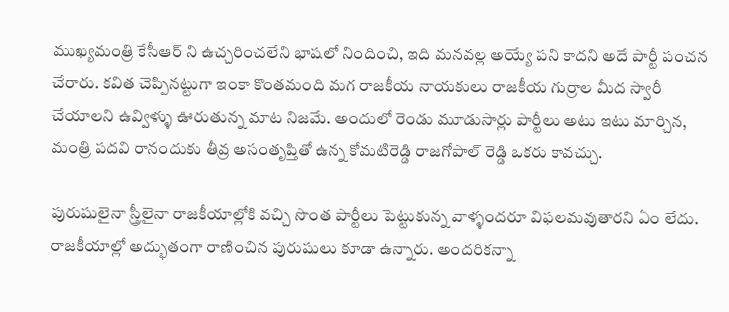ముఖ్యమంత్రి కేసీఆర్ ని ఉచ్చరించలేని భాషలో నిందించి, ఇది మనవల్ల అయ్యే పని కాదని అదే పార్టీ పంచన చేరారు. కవిత చెప్పినట్టుగా ఇంకా కొంతమంది మగ రాజకీయ నాయకులు రాజకీయ గుర్రాల మీద స్వారీ చేయాలని ఉవ్విళ్ళు ఊరుతున్న మాట నిజమే. అందులో రెండు మూడుసార్లు పార్టీలు అటు ఇటు మార్చిన, మంత్రి పదవి రానందుకు తీవ్ర అసంతృప్తితో ఉన్న కోమటిరెడ్డి రాజగోపాల్ రెడ్డి ఒకరు కావచ్చు.

పురుషులైనా స్త్రీలైనా రాజకీయాల్లోకి వచ్చి సొంత పార్టీలు పెట్టుకున్న వాళ్ళందరూ విఫలమవుతారని ఏం లేదు. రాజకీయాల్లో అద్భుతంగా రాణించిన పురుషులు కూడా ఉన్నారు. అందరికన్నా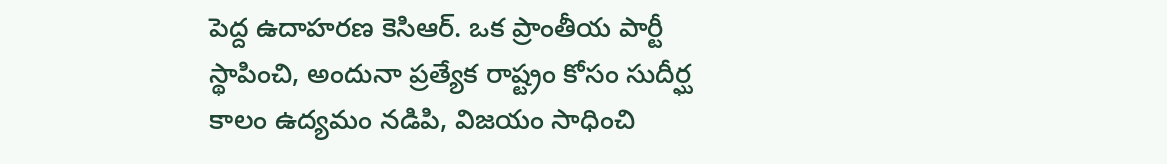పెద్ద ఉదాహరణ కెసిఆర్. ఒక ప్రాంతీయ పార్టీ స్థాపించి, అందునా ప్రత్యేక రాష్ట్రం కోసం సుదీర్ఘ కాలం ఉద్యమం నడిపి, విజయం సాధించి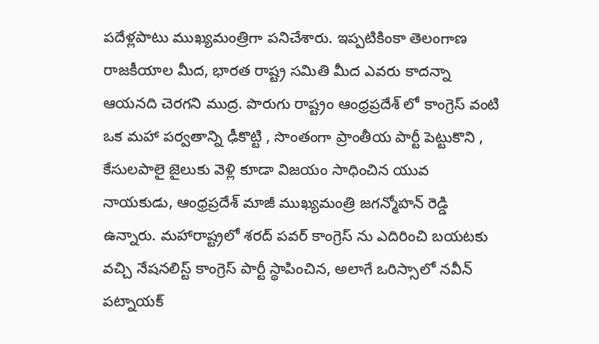పదేళ్లపాటు ముఖ్యమంత్రిగా పనిచేశారు. ఇప్పటికింకా తెలంగాణ రాజకీయాల మీద, భారత రాష్ట్ర సమితి మీద ఎవరు కాదన్నా ఆయనది చెరగని ముద్ర. పొరుగు రాష్ట్రం ఆంధ్రప్రదేశ్ లో కాంగ్రెస్ వంటి ఒక మహా పర్వతాన్ని ఢీకొట్టి , సొంతంగా ప్రాంతీయ పార్టీ పెట్టుకొని , కేసులపాలై జైలుకు వెళ్లి కూడా విజయం సాధించిన యువ నాయకుడు, ఆంధ్రప్రదేశ్ మాజీ ముఖ్యమంత్రి జగన్మోహన్ రెడ్డి ఉన్నారు. మహారాష్ట్రలో శరద్ పవర్ కాంగ్రెస్ ను ఎదిరించి బయటకు వచ్చి నేషనలిస్ట్ కాంగ్రెస్ పార్టీ స్థాపించిన, అలాగే ఒరిస్సాలో నవీన్ పట్నాయక్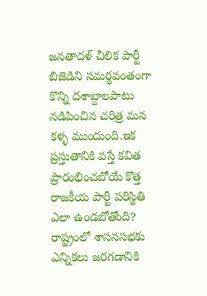జనతాదళ్ చీలిక పార్టీ బిజెడిని సమర్థవంతంగా కొన్ని దశాబ్దాలపాటు నడిపించిన చరిత్ర మన కళ్ళ ముందుంది.ఇక ప్రస్తుతానికి వస్తే కవిత ప్రారంభించబోయే కొత్త రాజకీయ పార్టీ పరిస్థితి ఎలా ఉండబోతోంది? రాష్ట్రంలో శాసనసభకు ఎన్నికలు జరగడానికి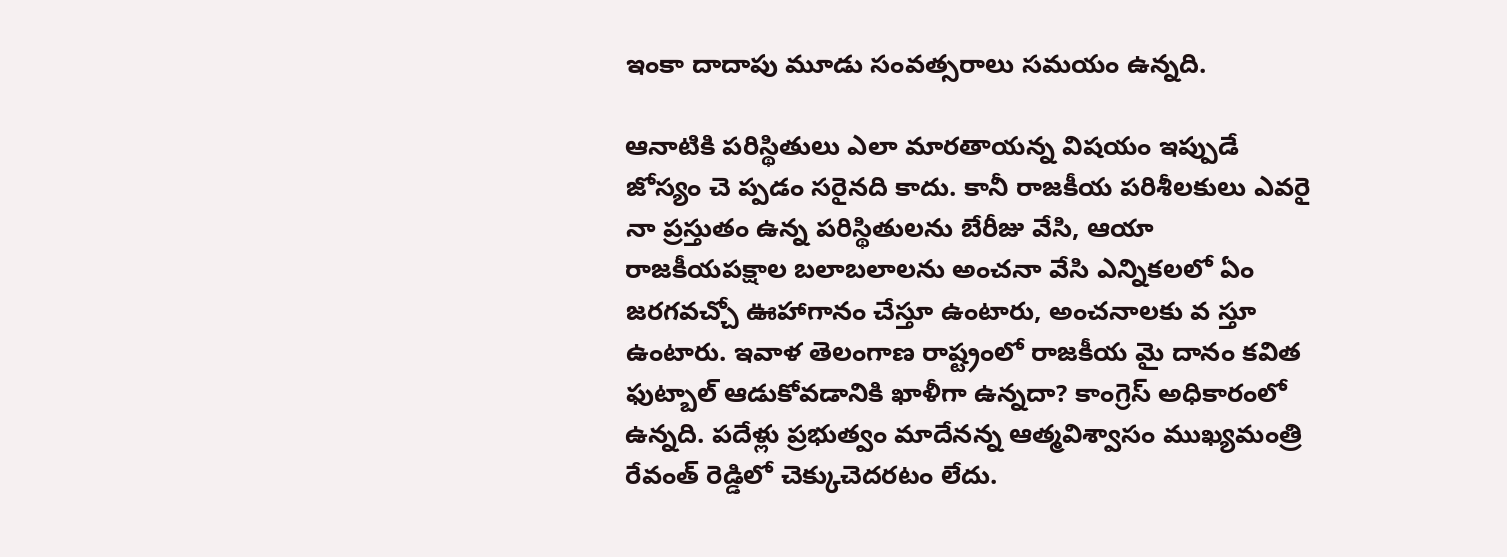ఇంకా దాదాపు మూడు సంవత్సరాలు సమయం ఉన్నది.

ఆనాటికి పరిస్థితులు ఎలా మారతాయన్న విషయం ఇప్పుడే జోస్యం చె ప్పడం సరైనది కాదు. కానీ రాజకీయ పరిశీలకులు ఎవరై నా ప్రస్తుతం ఉన్న పరిస్థితులను బేరీజు వేసి, ఆయా రాజకీయపక్షాల బలాబలాలను అంచనా వేసి ఎన్నికలలో ఏం జరగవచ్చో ఊహాగానం చేస్తూ ఉంటారు, అంచనాలకు వ స్తూ ఉంటారు. ఇవాళ తెలంగాణ రాష్ట్రంలో రాజకీయ మై దానం కవిత ఫుట్బాల్ ఆడుకోవడానికి ఖాళీగా ఉన్నదా? కాంగ్రెస్ అధికారంలో ఉన్నది. పదేళ్లు ప్రభుత్వం మాదేనన్న ఆత్మవిశ్వాసం ముఖ్యమంత్రి రేవంత్ రెడ్డిలో చెక్కుచెదరటం లేదు.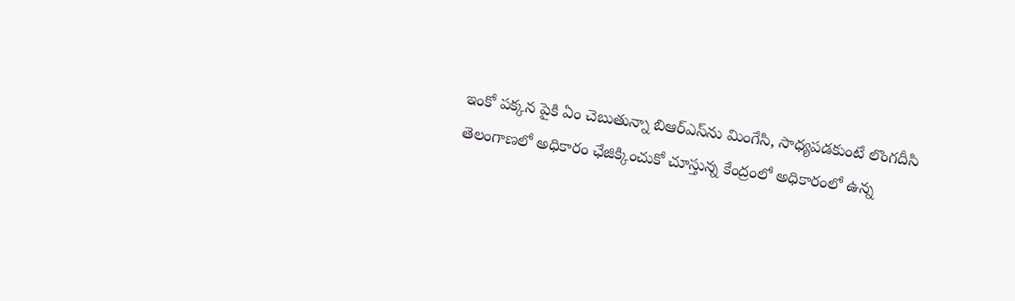ఇంకో పక్కన పైకి ఏం చెబుతున్నా బిఆర్‌ఎస్‌ను మింగేసి, సాధ్యపడకుంటే లొంగదీసి తెలంగాణలో అధికారం ఛేజిక్కించుకో చూస్తున్న కేంద్రంలో అధికారంలో ఉన్న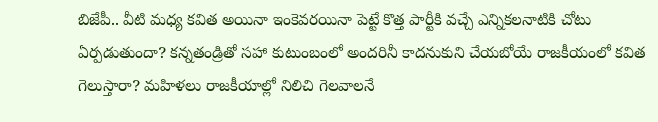బిజేపీ.. వీటి మధ్య కవిత అయినా ఇంకెవరయినా పెట్టే కొత్త పార్టీకి వచ్చే ఎన్నికలనాటికి చోటు ఏర్పడుతుందా? కన్నతండ్రితో సహా కుటుంబంలో అందరినీ కాదనుకుని చేయబోయే రాజకీయంలో కవిత గెలుస్తారా? మహిళలు రాజకీయాల్లో నిలిచి గెలవాలనే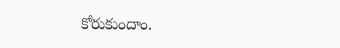కోరుకుందాం.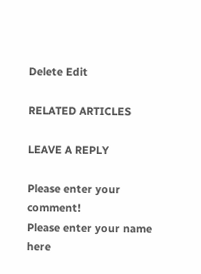Delete Edit

RELATED ARTICLES

LEAVE A REPLY

Please enter your comment!
Please enter your name here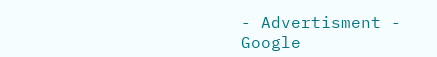- Advertisment -
Google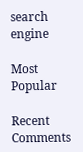search engine

Most Popular

Recent Comments